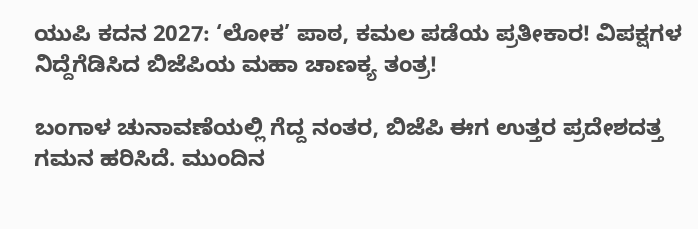ಯುಪಿ ಕದನ 2027: ‘ಲೋಕ’ ಪಾಠ, ಕಮಲ ಪಡೆಯ ಪ್ರತೀಕಾರ! ವಿಪಕ್ಷಗಳ ನಿದ್ದೆಗೆಡಿಸಿದ ಬಿಜೆಪಿಯ ಮಹಾ ಚಾಣಕ್ಯ ತಂತ್ರ!

ಬಂಗಾಳ ಚುನಾವಣೆಯಲ್ಲಿ ಗೆದ್ದ ನಂತರ, ಬಿಜೆಪಿ ಈಗ ಉತ್ತರ ಪ್ರದೇಶದತ್ತ ಗಮನ ಹರಿಸಿದೆ. ಮುಂದಿನ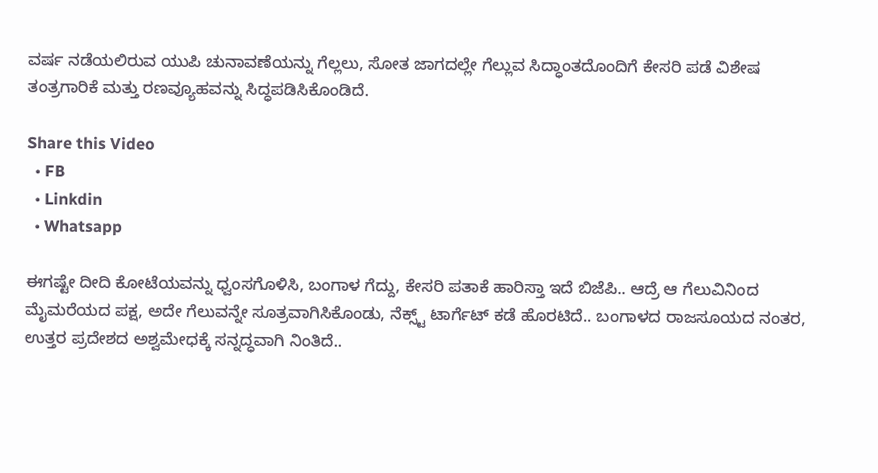ವರ್ಷ ನಡೆಯಲಿರುವ ಯುಪಿ ಚುನಾವಣೆಯನ್ನು ಗೆಲ್ಲಲು, ಸೋತ ಜಾಗದಲ್ಲೇ ಗೆಲ್ಲುವ ಸಿದ್ಧಾಂತದೊಂದಿಗೆ ಕೇಸರಿ ಪಡೆ ವಿಶೇಷ ತಂತ್ರಗಾರಿಕೆ ಮತ್ತು ರಣವ್ಯೂಹವನ್ನು ಸಿದ್ಧಪಡಿಸಿಕೊಂಡಿದೆ.

Share this Video
  • FB
  • Linkdin
  • Whatsapp

ಈಗಷ್ಟೇ ದೀದಿ ಕೋಟೆಯವನ್ನು ಧ್ವಂಸಗೊಳಿಸಿ, ಬಂಗಾಳ ಗೆದ್ದು, ಕೇಸರಿ ಪತಾಕೆ ಹಾರಿಸ್ತಾ ಇದೆ ಬಿಜೆಪಿ.. ಆದ್ರೆ ಆ ಗೆಲುವಿನಿಂದ ಮೈಮರೆಯದ ಪಕ್ಷ, ಅದೇ ಗೆಲುವನ್ನೇ ಸೂತ್ರವಾಗಿಸಿಕೊಂಡು, ನೆಕ್ಸ್ಟ್ ಟಾರ್ಗೆಟ್ ಕಡೆ ಹೊರಟಿದೆ.. ಬಂಗಾಳದ ರಾಜಸೂಯದ ನಂತರ, ಉತ್ತರ ಪ್ರದೇಶದ ಅಶ್ವಮೇಧಕ್ಕೆ ಸನ್ನದ್ಧವಾಗಿ ನಿಂತಿದೆ..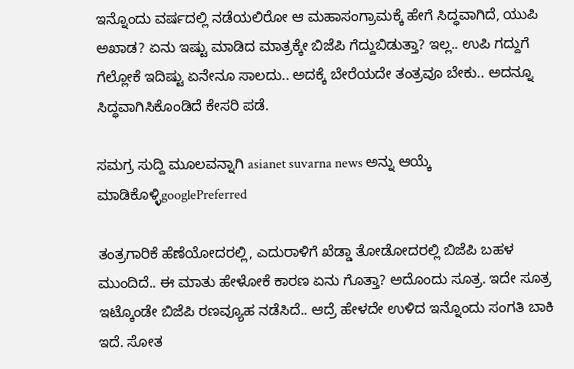ಇನ್ನೊಂದು ವರ್ಷದಲ್ಲಿ ನಡೆಯಲಿರೋ ಆ ಮಹಾಸಂಗ್ರಾಮಕ್ಕೆ ಹೇಗೆ ಸಿದ್ಧವಾಗಿದೆ, ಯುಪಿ ಅಖಾಡ? ಏನು ಇಷ್ಟು ಮಾಡಿದ ಮಾತ್ರಕ್ಕೇ ಬಿಜೆಪಿ ಗೆದ್ದುಬಿಡುತ್ತಾ? ಇಲ್ಲ.. ಉಪಿ ಗದ್ದುಗೆ ಗೆಲ್ಲೋಕೆ ಇದಿಷ್ಟು ಏನೇನೂ ಸಾಲದು.. ಅದಕ್ಕೆ ಬೇರೆಯದೇ ತಂತ್ರವೂ ಬೇಕು.. ಅದನ್ನೂ ಸಿದ್ಧವಾಗಿಸಿಕೊಂಡಿದೆ ಕೇಸರಿ ಪಡೆ.

ಸಮಗ್ರ ಸುದ್ದಿ ಮೂಲವನ್ನಾಗಿ asianet suvarna news ಅನ್ನು ಆಯ್ಕೆ ಮಾಡಿಕೊಳ್ಳಿgooglePreferred

ತಂತ್ರಗಾರಿಕೆ ಹೆಣೆಯೋದರಲ್ಲಿ, ಎದುರಾಳಿಗೆ ಖೆಡ್ಡಾ ತೋಡೋದರಲ್ಲಿ ಬಿಜೆಪಿ ಬಹಳ ಮುಂದಿದೆ.. ಈ ಮಾತು ಹೇಳೋಕೆ ಕಾರಣ ಏನು ಗೊತ್ತಾ? ಅದೊಂದು ಸೂತ್ರ. ಇದೇ ಸೂತ್ರ ಇಟ್ಕೊಂಡೇ ಬಿಜೆಪಿ ರಣವ್ಯೂಹ ನಡೆಸಿದೆ.. ಆದ್ರೆ ಹೇಳದೇ ಉಳಿದ ಇನ್ನೊಂದು ಸಂಗತಿ ಬಾಕಿ ಇದೆ. ಸೋತ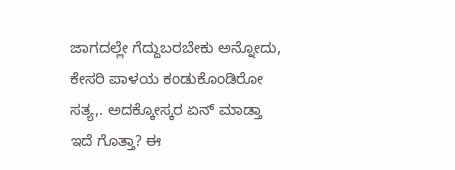ಜಾಗದಲ್ಲೇ ಗೆದ್ದುಬರಬೇಕು ಅನ್ನೋದು, ಕೇಸರಿ ಪಾಳಯ ಕಂಡುಕೊಂಡಿರೋ ಸತ್ಯ,. ಅದಕ್ಕೋಸ್ಕರ ಏನ್ ಮಾಡ್ತಾ ಇದೆ ಗೊತ್ತಾ? ಈ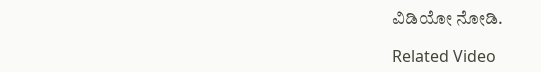ವಿಡಿಯೋ ನೋಡಿ.

Related Video